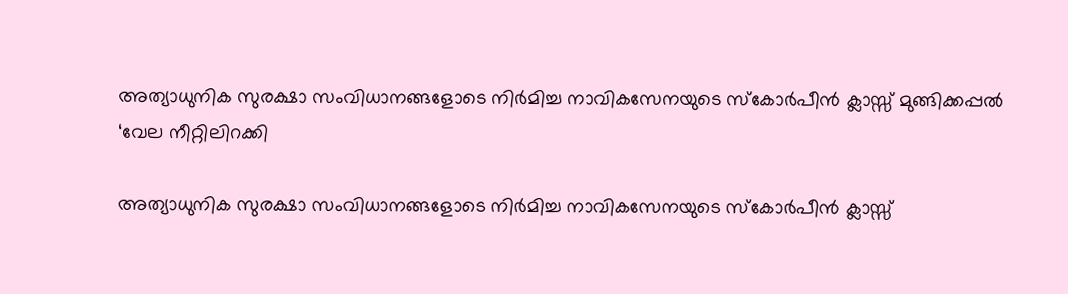അത്യാധുനിക സുരക്ഷാ സംവിധാനങ്ങളോടെ നിർമിച്ച നാവികസേനയുടെ സ്കോർപീൻ ക്ലാസ്സ് മുങ്ങിക്കപ്പൽ ‘വേല നീറ്റിലിറക്കി

അത്യാധുനിക സുരക്ഷാ സംവിധാനങ്ങളോടെ നിർമിച്ച നാവികസേനയുടെ സ്കോർപീൻ ക്ലാസ്സ്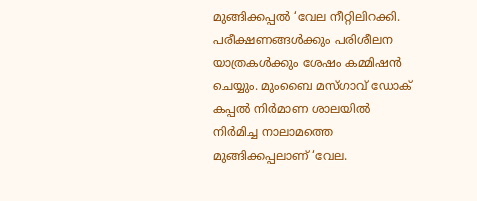മുങ്ങിക്കപ്പൽ ‘വേല നീറ്റിലിറക്കി. പരീക്ഷണങ്ങൾക്കും പരിശീലന യാത്രകൾക്കും ശേഷം കമ്മിഷൻ ചെയ്യും. മുംബൈ മസ്ഗാവ് ഡോക് കപ്പൽ നിർമാണ ശാലയിൽ നിർമിച്ച നാലാമത്തെ മുങ്ങിക്കപ്പലാണ് ‘വേല.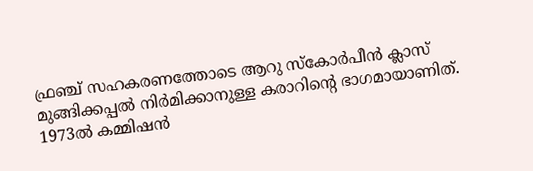ഫ്രഞ്ച് സഹകരണത്തോടെ ആറു സ്കോർപീൻ ക്ലാസ് മുങ്ങിക്കപ്പൽ നിർമിക്കാനുള്ള കരാറിന്റെ ഭാഗമായാണിത്. 1973ൽ കമ്മിഷൻ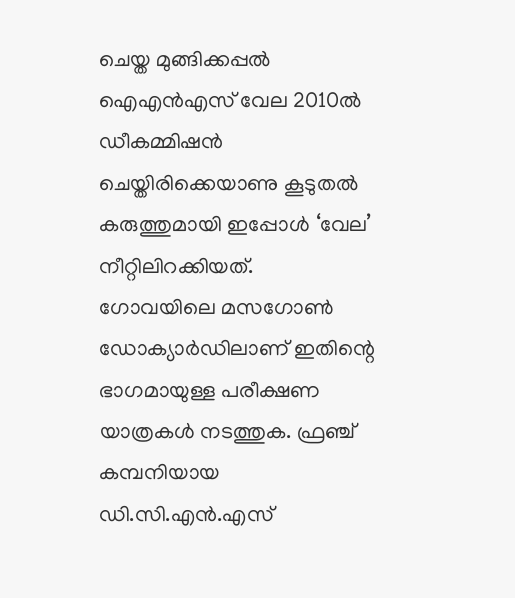ചെയ്ത മുങ്ങിക്കപ്പൽ ഐഎൻഎസ് വേല 2010ൽ ഡീകമ്മിഷൻ ചെയ്തിരിക്കെയാണു കൂടുതൽ കരുത്തുമായി ഇപ്പോൾ ‘വേല’ നീറ്റിലിറക്കിയത്.
ഗോവയിലെ മസഗോൺ ഡോക്യാർഡിലാണ് ഇതിന്റെ ഭാഗമായുള്ള പരീക്ഷണ യാത്രകൾ നടത്തുക. ഫ്രഞ്ച് കമ്പനിയായ ഡി.സി.എൻ.എസ്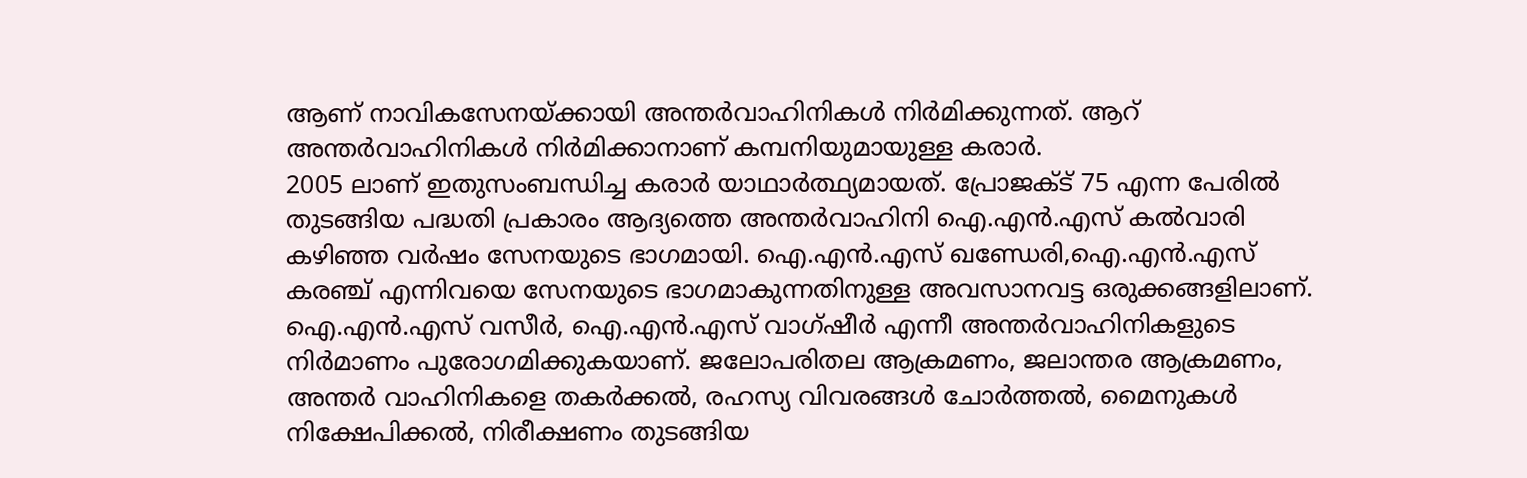ആണ് നാവികസേനയ്ക്കായി അന്തർവാഹിനികൾ നിർമിക്കുന്നത്. ആറ് അന്തർവാഹിനികൾ നിർമിക്കാനാണ് കമ്പനിയുമായുള്ള കരാർ.
2005 ലാണ് ഇതുസംബന്ധിച്ച കരാർ യാഥാർത്ഥ്യമായത്. പ്രോജക്ട് 75 എന്ന പേരിൽ തുടങ്ങിയ പദ്ധതി പ്രകാരം ആദ്യത്തെ അന്തർവാഹിനി ഐ.എൻ.എസ് കൽവാരി കഴിഞ്ഞ വർഷം സേനയുടെ ഭാഗമായി. ഐ.എൻ.എസ് ഖണ്ഡേരി,ഐ.എൻ.എസ് കരഞ്ച് എന്നിവയെ സേനയുടെ ഭാഗമാകുന്നതിനുള്ള അവസാനവട്ട ഒരുക്കങ്ങളിലാണ്. ഐ.എൻ.എസ് വസീർ, ഐ.എൻ.എസ് വാഗ്ഷീർ എന്നീ അന്തർവാഹിനികളുടെ നിർമാണം പുരോഗമിക്കുകയാണ്. ജലോപരിതല ആക്രമണം, ജലാന്തര ആക്രമണം, അന്തർ വാഹിനികളെ തകർക്കൽ, രഹസ്യ വിവരങ്ങൾ ചോർത്തൽ, മൈനുകൾ നിക്ഷേപിക്കൽ, നിരീക്ഷണം തുടങ്ങിയ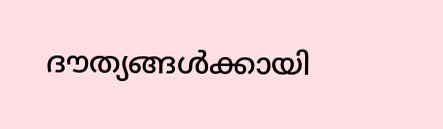ദൗത്യങ്ങൾക്കായി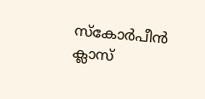സ്കോർപീൻ ക്ലാസ്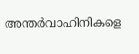അന്തർവാഹിനികളെ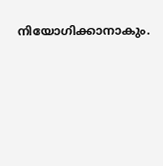നിയോഗിക്കാനാകും.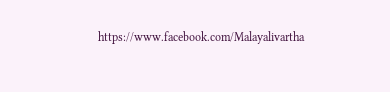https://www.facebook.com/Malayalivartha